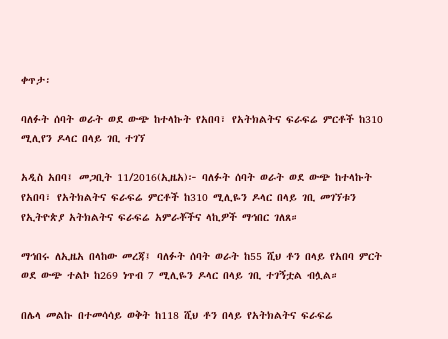ቀጥታ፡

ባለፉት ሰባት ወራት ወደ ውጭ ከተላኩት የአበባ፣ የአትክልትና ፍራፍሬ ምርቶች ከ310 ሚሊየን ዶላር በላይ ገቢ ተገኘ

አዲስ አበባ፤ መጋቢት 11/2016(ኢዜአ)፦ ባለፉት ሰባት ወራት ወደ ውጭ ከተላኩት የአበባ፣ የአትክልትና ፍራፍሬ ምርቶች ከ310 ሚሊዬን ዶላር በላይ ገቢ መገኘቱን የኢትዮጵያ አትክልትና ፍራፍሬ አምራቾችና ላኪዎች ማኅበር ገለጸ።

ማኅበሩ ለኢዜአ በላከው መረጃ፤ ባለፉት ሰባት ወራት ከ55 ሺህ ቶን በላይ የአበባ ምርት ወደ ውጭ ተልኮ ከ269 ነጥብ 7 ሚሊዬን ዶላር በላይ ገቢ ተገኝቷል ብሏል።

በሌላ መልኩ በተመሳሳይ ወቅት ከ118 ሺህ ቶን በላይ የአትክልትና ፍራፍሬ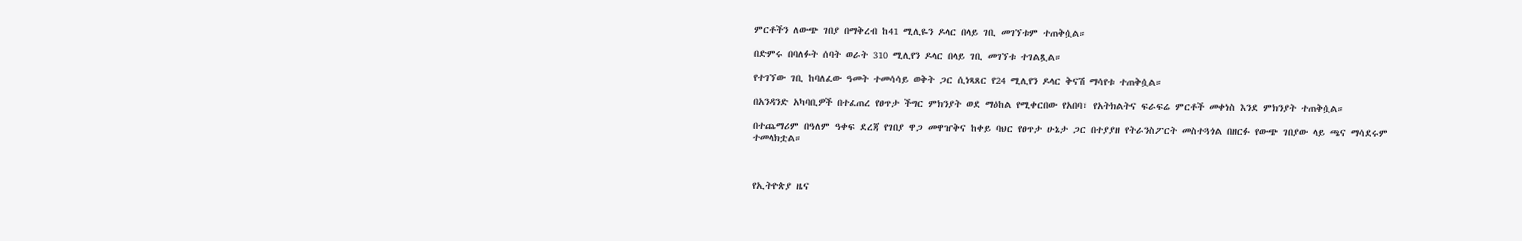ምርቶችን ለውጭ ገበያ በማቅረብ ከ41 ሚሊዬን ዶላር በላይ ገቢ መገኘቱም ተጠቅሷል።

በድምሩ በባለፉት ሰባት ወራት 310 ሚሊየን ዶላር በላይ ገቢ መገኘቱ ተገልጿል።

የተገኘው ገቢ ከባለፈው ዓመት ተመሳሳይ ወቅት ጋር ሲነጻጸር የ24 ሚሊየን ዶላር ቅናሽ ማሳየቱ ተጠቅሷል።

በአንዳንድ አካባቢዎች በተፈጠረ የፀጥታ ችግር ምክንያት ወደ ማዕከል የሚቀርበው የአበባ፣ የአትክልትና ፍራፍሬ ምርቶች መቀነስ እንደ ምክንያት ተጠቅሷል።

በተጨማሪም በዓለም ዓቀፍ ደረጃ የገበያ ዋጋ መዋዠቅና ከቀይ ባህር የፀጥታ ሁኔታ ጋር በተያያዘ የትራንስፖርት መስተጓጎል በዘርፉ የውጭ ገበያው ላይ ጫና ማሳደሩም ተመላክቷል።



የኢትዮጵያ ዜና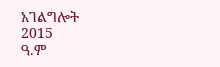አገልግሎት
2015
ዓ.ም